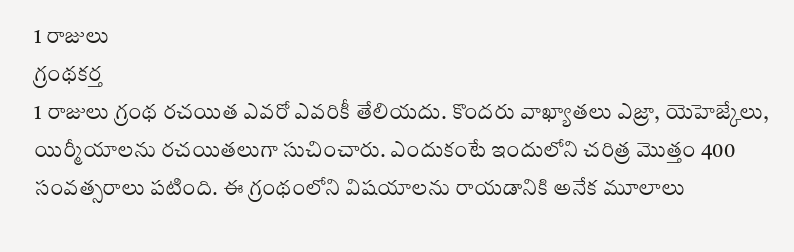1 రాజులు
గ్రంథకర్త
1 రాజులు గ్రంథ రచయిత ఎవరో ఎవరికీ తేలియదు. కొందరు వాఖ్యాతలు ఎజ్రా, యెహెజ్కేలు, యిర్మీయాలను రచయితలుగా సుచించారు. ఎందుకంటే ఇందులోని చరిత్ర మొత్తం 400 సంవత్సరాలు పటింది. ఈ గ్రంథంలోని విషయాలను రాయడానికి అనేక మూలాలు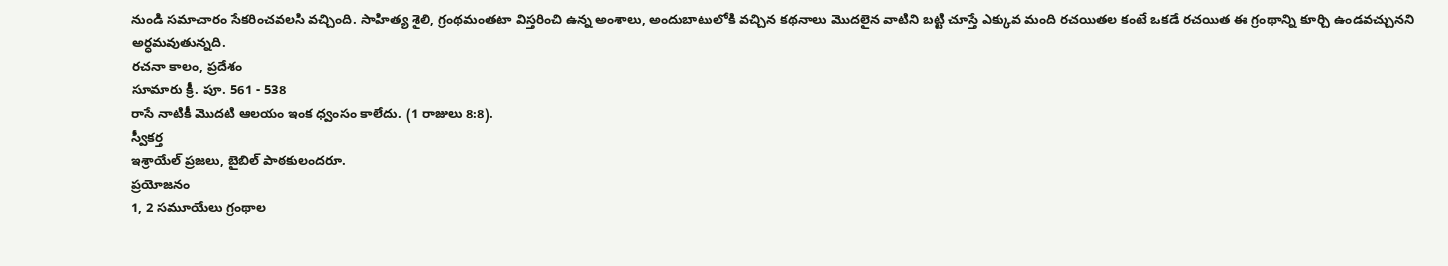నుండి సమాచారం సేకరించవలసి వచ్చింది. సాహిత్య శైలి, గ్రంథమంతటా విస్తరించి ఉన్న అంశాలు, అందుబాటులోకి వచ్చిన కథనాలు మొదలైన వాటిని బట్టి చూస్తే ఎక్కువ మంది రచయితల కంటే ఒకడే రచయిత ఈ గ్రంథాన్ని కూర్చి ఉండవచ్చునని అర్ధమవుతున్నది.
రచనా కాలం, ప్రదేశం
సూమారు క్రీ. పూ. 561 - 538
రాసే నాటికీ మొదటి ఆలయం ఇంక ధ్వంసం కాలేదు. (1 రాజులు 8:8).
స్వీకర్త
ఇశ్రాయేల్ ప్రజలు, బైబిల్ పాఠకులందరూ.
ప్రయోజనం
1, 2 సమూయేలు గ్రంథాల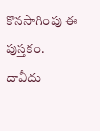కొనసాగింపు ఈ పుస్తకం. దావీదు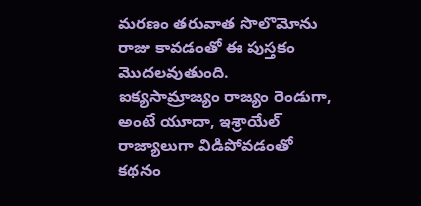మరణం తరువాత సొలొమోను రాజు కావడంతో ఈ పుస్తకం మొదలవుతుంది. ఐక్యసామ్రాజ్యం రాజ్యం రెండుగా, అంటే యూదా, ఇశ్రాయేల్ రాజ్యాలుగా విడిపోవడంతో కథనం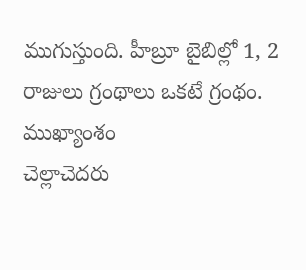ముగుస్తుంది. హీబ్రూ బైబిల్లో 1, 2 రాజులు గ్రంథాలు ఒకటే గ్రంథం.
ముఖ్యాంశం
చెల్లాచెదరు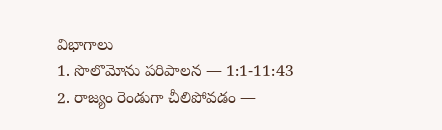విభాగాలు
1. సొలొమోను పరిపాలన — 1:1-11:43
2. రాజ్యం రెండుగా చీలిపోవడం —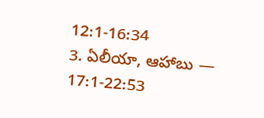12:1-16:34
3. ఏలీయా, ఆహాబు — 17:1-22:53